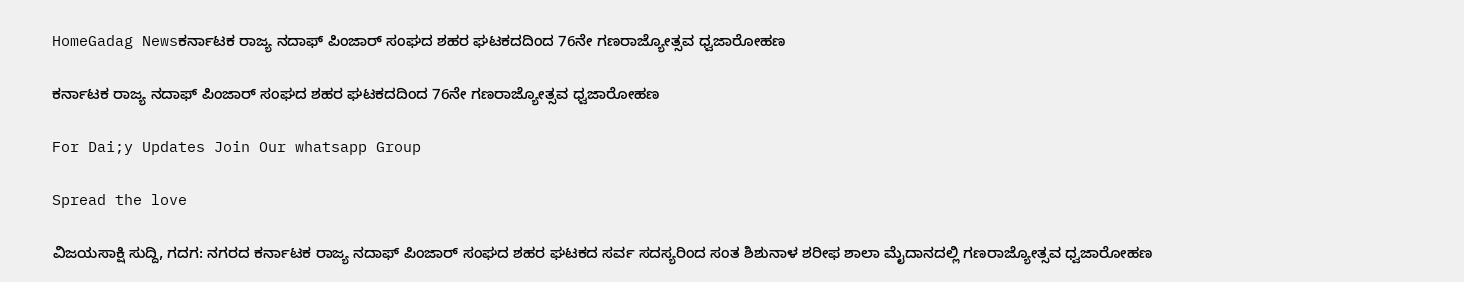HomeGadag Newsಕರ್ನಾಟಕ ರಾಜ್ಯ ನದಾಫ್ ಪಿಂಜಾರ್ ಸಂಘದ ಶಹರ ಘಟಕದದಿಂದ 76ನೇ ಗಣರಾಜ್ಯೋತ್ಸವ ಧ್ವಜಾರೋಹಣ

ಕರ್ನಾಟಕ ರಾಜ್ಯ ನದಾಫ್ ಪಿಂಜಾರ್ ಸಂಘದ ಶಹರ ಘಟಕದದಿಂದ 76ನೇ ಗಣರಾಜ್ಯೋತ್ಸವ ಧ್ವಜಾರೋಹಣ

For Dai;y Updates Join Our whatsapp Group

Spread the love

ವಿಜಯಸಾಕ್ಷಿ ಸುದ್ದಿ, ಗದಗ: ನಗರದ ಕರ್ನಾಟಕ ರಾಜ್ಯ ನದಾಫ್ ಪಿಂಜಾರ್ ಸಂಘದ ಶಹರ ಘಟಕದ ಸರ್ವ ಸದಸ್ಯರಿಂದ ಸಂತ ಶಿಶುನಾಳ ಶರೀಫ ಶಾಲಾ ಮೈದಾನದಲ್ಲಿ ಗಣರಾಜ್ಯೋತ್ಸವ ಧ್ವಜಾರೋಹಣ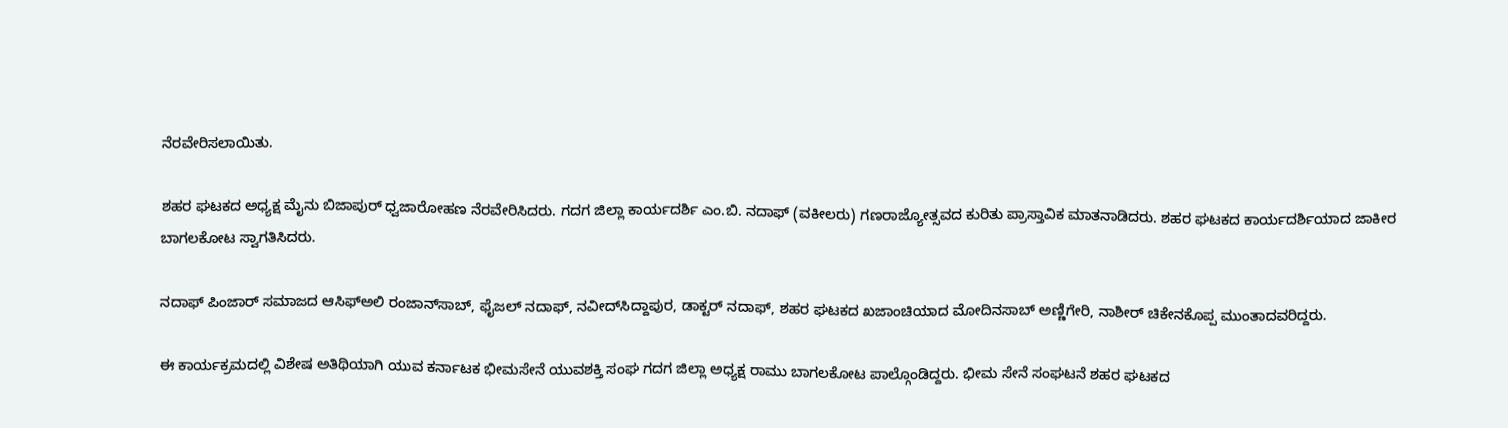ನೆರವೇರಿಸಲಾಯಿತು.

ಶಹರ ಘಟಕದ ಅಧ್ಯಕ್ಷ ಮೈನು ಬಿಜಾಪುರ್ ಧ್ವಜಾರೋಹಣ ನೆರವೇರಿಸಿದರು. ಗದಗ ಜಿಲ್ಲಾ ಕಾರ್ಯದರ್ಶಿ ಎಂ.ಬಿ. ನದಾಫ್ (ವಕೀಲರು) ಗಣರಾಜ್ಯೋತ್ಸವದ ಕುರಿತು ಪ್ರಾಸ್ತಾವಿಕ ಮಾತನಾಡಿದರು. ಶಹರ ಘಟಕದ ಕಾರ್ಯದರ್ಶಿಯಾದ ಜಾಕೀರ ಬಾಗಲಕೋಟ ಸ್ವಾಗತಿಸಿದರು.

ನದಾಫ್ ಪಿಂಜಾರ್ ಸಮಾಜದ ಆಸಿಫ್‌ಅಲಿ ರಂಜಾನ್‌ಸಾಬ್, ಫೈಜಲ್ ನದಾಫ್, ನವೀದ್‌ಸಿದ್ದಾಪುರ, ಡಾಕ್ಟರ್ ನದಾಫ್, ಶಹರ ಘಟಕದ ಖಜಾಂಚಿಯಾದ ಮೋದಿನಸಾಬ್ ಅಣ್ಣಿಗೇರಿ, ನಾಶೀರ್ ಚಿಕೇನಕೊಪ್ಪ ಮುಂತಾದವರಿದ್ದರು.

ಈ ಕಾರ್ಯಕ್ರಮದಲ್ಲಿ ವಿಶೇಷ ಅತಿಥಿಯಾಗಿ ಯುವ ಕರ್ನಾಟಕ ಭೀಮಸೇನೆ ಯುವಶಕ್ತಿ ಸಂಘ ಗದಗ ಜಿಲ್ಲಾ ಅಧ್ಯಕ್ಷ ರಾಮು ಬಾಗಲಕೋಟ ಪಾಲ್ಗೊಂಡಿದ್ದರು. ಭೀಮ ಸೇನೆ ಸಂಘಟನೆ ಶಹರ ಘಟಕದ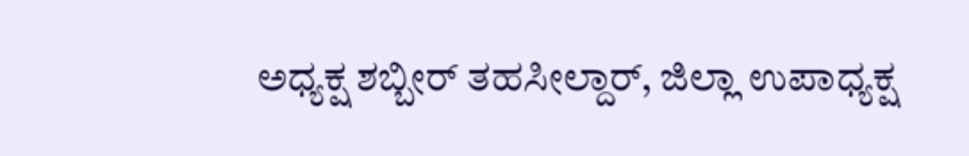ಅಧ್ಯಕ್ಷ ಶಬ್ಬೀರ್ ತಹಸೀಲ್ದಾರ್, ಜಿಲ್ಲಾ ಉಪಾಧ್ಯಕ್ಷ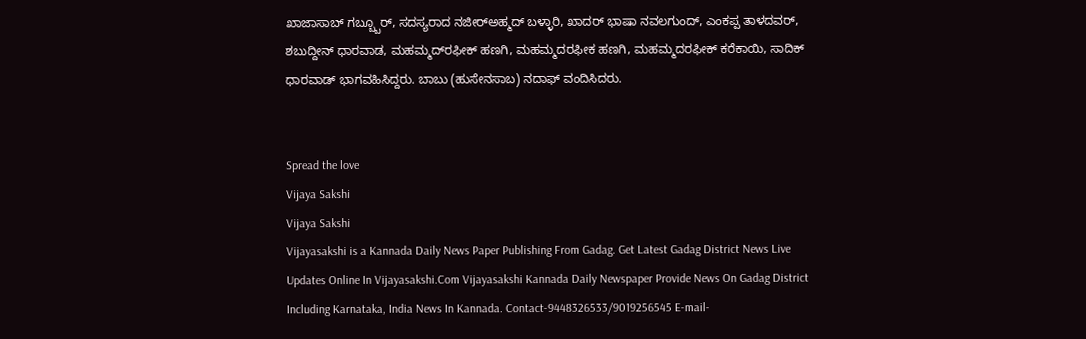ಖಾಜಾಸಾಬ್ ಗಬ್ಬ್ಬೂರ್, ಸದಸ್ಯರಾದ ನಜೀರ್‌ಅಹ್ಮದ್ ಬಳ್ಳಾರಿ, ಖಾದರ್ ಭಾಷಾ ನವಲಗುಂದ್, ಎಂಕಪ್ಪ ತಾಳದವರ್, ಶಬುದ್ದೀನ್ ಧಾರವಾಡ, ಮಹಮ್ಮದ್‌ರಫೀಕ್ ಹಣಗಿ, ಮಹಮ್ಮದರಫೀಕ ಹಣಗಿ, ಮಹಮ್ಮದರಫೀಕ್ ಕರೆಕಾಯಿ, ಸಾದಿಕ್ ಧಾರವಾಡ್ ಭಾಗವಹಿಸಿದ್ದರು. ಬಾಬು (ಹುಸೇನಸಾಬ) ನದಾಫ್ ವಂದಿಸಿದರು.


Spread the love
Vijaya Sakshi
Vijaya Sakshi
Vijayasakshi is a Kannada Daily News Paper Publishing From Gadag. Get Latest Gadag District News Live Updates Online In Vijayasakshi.Com Vijayasakshi Kannada Daily Newspaper Provide News On Gadag District Including Karnataka, India News In Kannada. Contact-9448326533/9019256545 E-mail-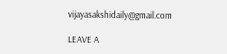vijayasakshidaily@gmail.com

LEAVE A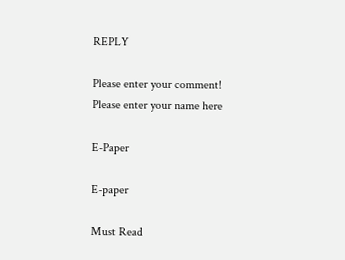REPLY

Please enter your comment!
Please enter your name here

E-Paper

E-paper

Must Read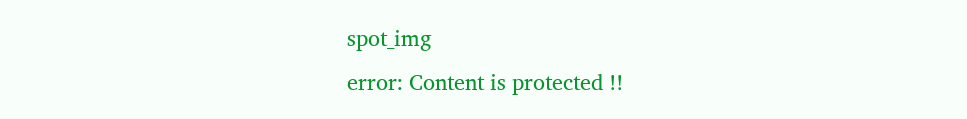spot_img
error: Content is protected !!